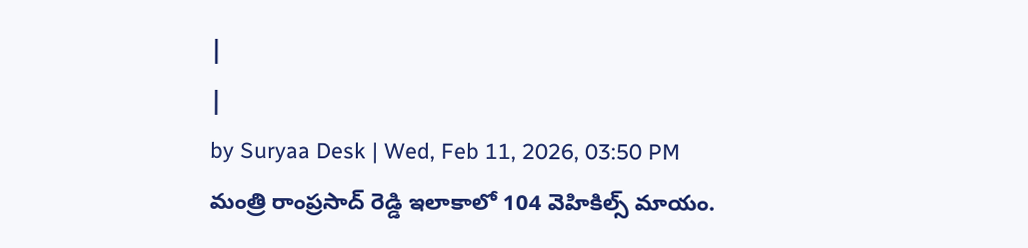|
|
by Suryaa Desk | Wed, Feb 11, 2026, 03:50 PM
మంత్రి రాంప్రసాద్ రెడ్డి ఇలాకాలో 104 వెహికిల్స్ మాయం.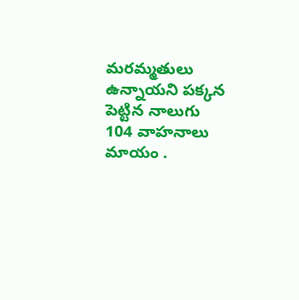మరమ్మతులు ఉన్నాయని పక్కన పెట్టిన నాలుగు 104 వాహనాలు మాయం .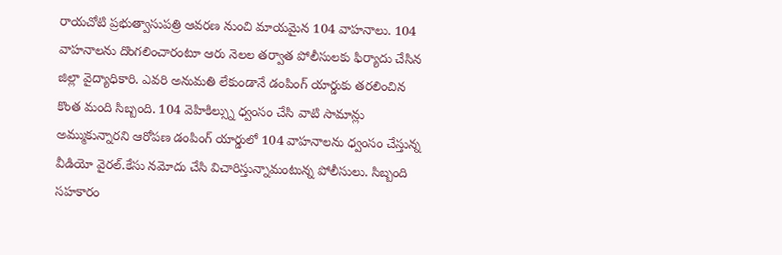రాయచోటి ప్రభుత్వాసుపత్రి ఆవరణ నుంచి మాయమైన 104 వాహనాలు. 104 వాహనాలను దొంగలించారంటూ ఆరు నెలల తర్వాత పోలీసులకు ఫిర్యాదు చేసిన జిల్లా వైద్యాధికారి. ఎవరి అనుమతి లేకుండానే డంపింగ్ యార్డుకు తరలించిన కొంత మంది సిబ్బంది. 104 వెహికిల్స్ను ధ్వంసం చేసి వాటి సామాన్లు అమ్ముకున్నారని ఆరోపణ డంపింగ్ యార్డులో 104 వాహనాలను ధ్వంసం చేస్తున్న వీడియో వైరల్.కేసు నమోదు చేసి విచారిస్తున్నామంటున్న పోలీసులు. సిబ్బంది సహకారం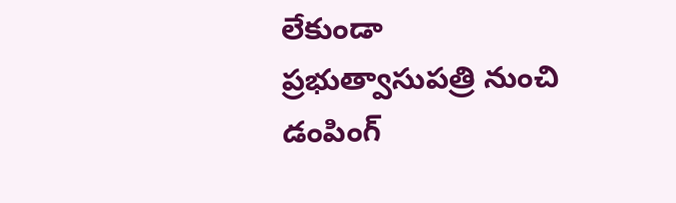లేకుండా ప్రభుత్వాసుపత్రి నుంచి డంపింగ్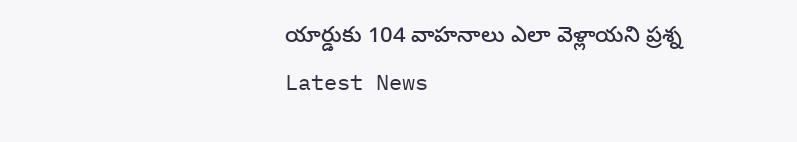యార్డుకు 104 వాహనాలు ఎలా వెళ్లాయని ప్రశ్న
Latest News